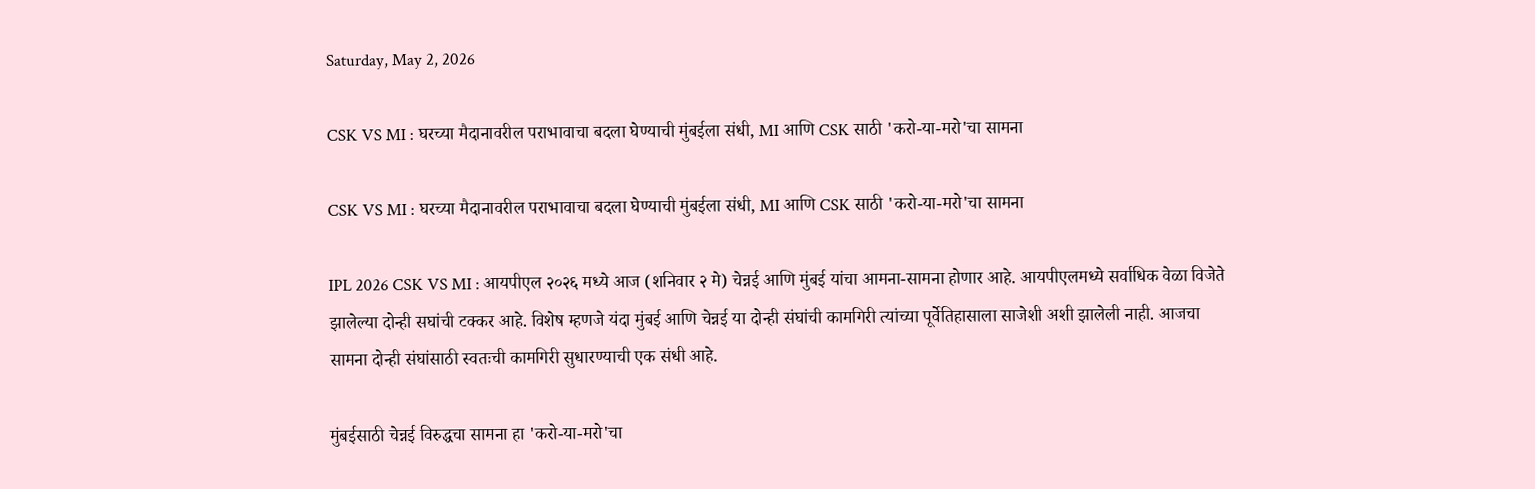Saturday, May 2, 2026

CSK VS MI : घरच्या मैदानावरील पराभावाचा बदला घेण्याची मुंबईला संधी, MI आणि CSK साठी 'करो-या-मरो'चा सामना

CSK VS MI : घरच्या मैदानावरील पराभावाचा बदला घेण्याची मुंबईला संधी, MI आणि CSK साठी 'करो-या-मरो'चा सामना

IPL 2026 CSK VS MI : आयपीएल २०२६ मध्ये आज (शनिवार २ मे) चेन्नई आणि मुंबई यांचा आमना-सामना होणार आहे. आयपीएलमध्ये सर्वाधिक वेळा विजेते झालेल्या दोन्ही सघांची टक्कर आहे. विशेष म्हणजे यंदा मुंबई आणि चेन्नई या दोन्ही संघांची कामगिरी त्यांच्या पूर्वेतिहासाला साजेशी अशी झालेली नाही. आजचा सामना दोन्ही संघांसाठी स्वतःची कामगिरी सुधारण्याची एक संधी आहे.

मुंबईसाठी चेन्नई विरुद्धचा सामना हा 'करो-या-मरो'चा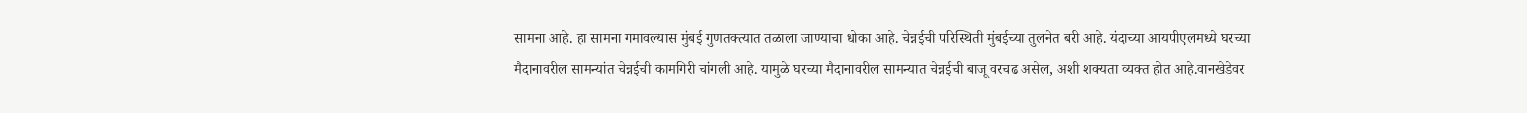सामना आहे. हा सामना गमावल्यास मुंबई गुणतक्त्यात तळाला जाण्याचा धोका आहे. चेन्नईची परिस्थिती मुंबईच्या तुलनेत बरी आहे. यंदाच्या आयपीएलमध्ये घरच्या मैदानावरील सामन्यांत चेन्नईची कामगिरी चांगली आहे. यामुळे घरच्या मैदानावरील सामन्यात चेन्नईची बाजू वरचढ असेल, अशी शक्यता व्यक्त होत आहे.वानखेडेवर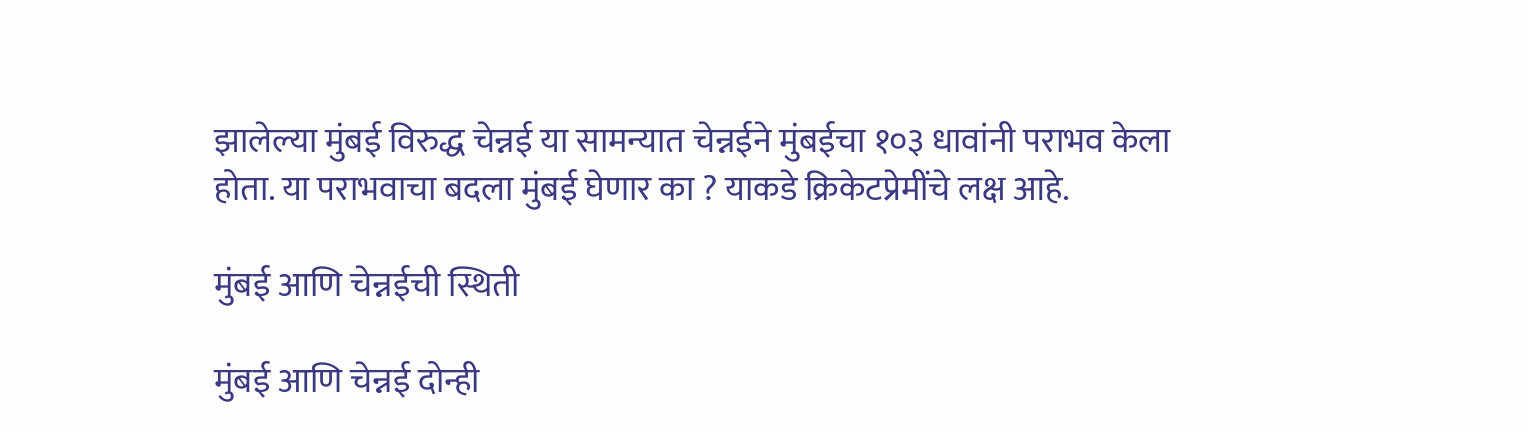झालेल्या मुंबई विरुद्ध चेन्नई या सामन्यात चेन्नईने मुंबईचा १०३ धावांनी पराभव केला होता. या पराभवाचा बदला मुंबई घेणार का ? याकडे क्रिकेटप्रेमींचे लक्ष आहे.

मुंबई आणि चेन्नईची स्थिती

मुंबई आणि चेन्नई दोन्ही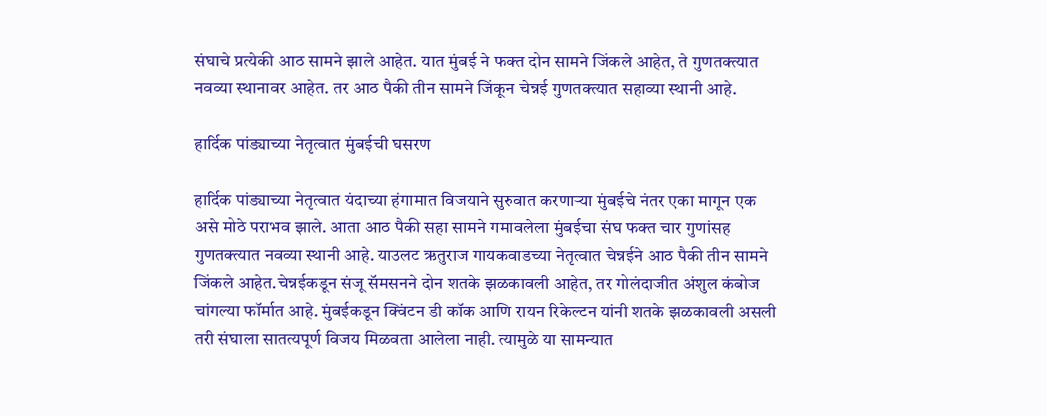संघाचे प्रत्येकी आठ सामने झाले आहेत. यात मुंबई ने फक्त दोन सामने जिंकले आहेत, ते गुणतक्त्यात नवव्या स्थानावर आहेत. तर आठ पैकी तीन सामने जिंकून चेन्नई गुणतक्त्यात सहाव्या स्थानी आहे.

हार्दिक पांड्याच्या नेतृत्वात मुंबईची घसरण

हार्दिक पांड्याच्या नेतृत्वात यंदाच्या हंगामात विजयाने सुरुवात करणाऱ्या मुंबईचे नंतर एका मागून एक असे मोठे पराभव झाले. आता आठ पैकी सहा सामने गमावलेला मुंबईचा संघ फक्त चार गुणांसह गुणतक्त्यात नवव्या स्थानी आहे. याउलट ऋतुराज गायकवाडच्या नेतृत्वात चेन्नईने आठ पैकी तीन सामने जिंकले आहेत.चेन्नईकडून संजू सॅमसनने दोन शतके झळकावली आहेत, तर गोलंदाजीत अंशुल कंबोज चांगल्या फॉर्मात आहे. मुंबईकडून क्विंटन डी कॉक आणि रायन रिकेल्टन यांनी शतके झळकावली असली तरी संघाला सातत्यपूर्ण विजय मिळवता आलेला नाही. त्यामुळे या सामन्यात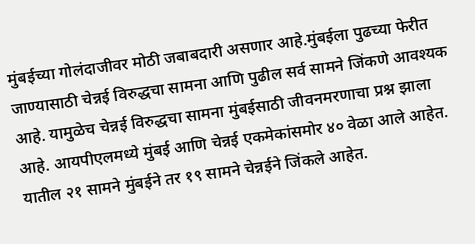मुंबईच्या गोलंदाजीवर मोठी जबाबदारी असणार आहे.मुंबईला पुढच्या फेरीत जाण्यासाठी चेन्नई विरुद्धचा सामना आणि पुढील सर्व सामने जिंकणे आवश्यक आहे. यामुळेच चेन्नई विरुद्धचा सामना मुंबईसाठी जीवनमरणाचा प्रश्न झाला आहे. आयपीएलमध्ये मुंबई आणि चेन्नई एकमेकांसमोर ४० वेळा आले आहेत. यातील २१ सामने मुंबईने तर १९ सामने चेन्नईने जिंकले आहेत.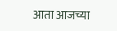आता आजच्या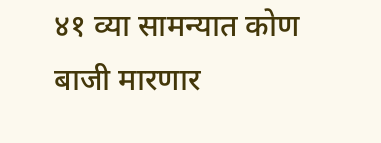४१ व्या सामन्यात कोण बाजी मारणार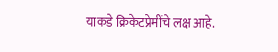याकडे क्रिकेटप्रेमींचे लक्ष आहे.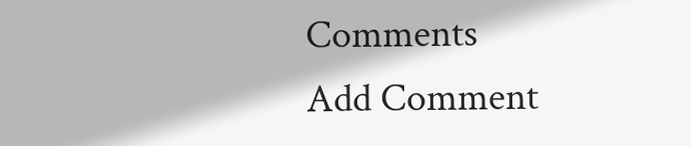Comments
Add Comment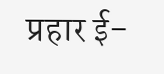प्रहार ई-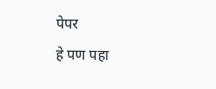पेपर
हे पण पहा